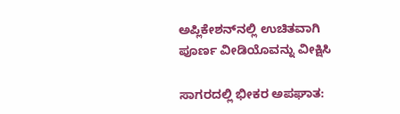ಅಪ್ಲಿಕೇಶನ್‌ನಲ್ಲಿ ಉಚಿತವಾಗಿ ಪೂರ್ಣ ವೀಡಿಯೊವನ್ನು ವೀಕ್ಷಿಸಿ

ಸಾಗರದಲ್ಲಿ ಭೀಕರ ಅಪಘಾತ: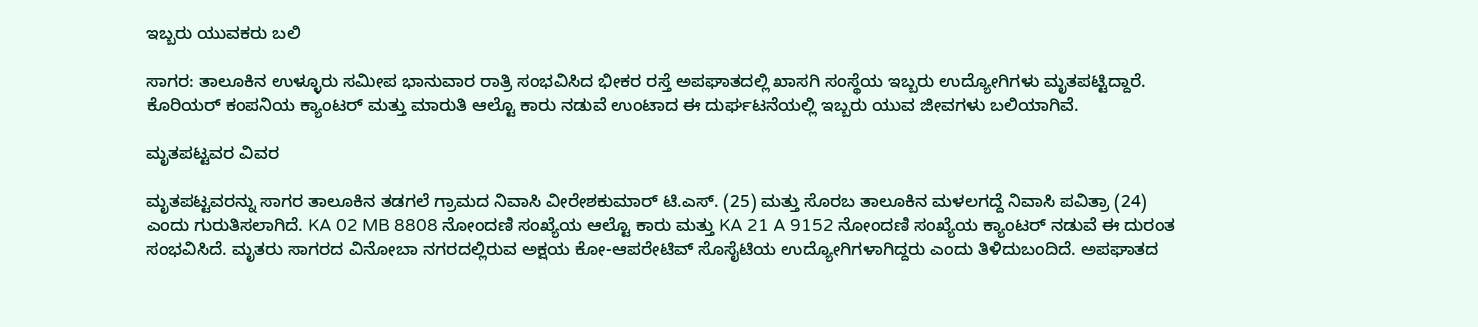ಇಬ್ಬರು ಯುವಕರು ಬಲಿ

ಸಾಗರ: ತಾಲೂಕಿನ ಉಳ್ಳೂರು ಸಮೀಪ ಭಾನುವಾರ ರಾತ್ರಿ ಸಂಭವಿಸಿದ ಭೀಕರ ರಸ್ತೆ ಅಪಘಾತದಲ್ಲಿ ಖಾಸಗಿ ಸಂಸ್ಥೆಯ ಇಬ್ಬರು ಉದ್ಯೋಗಿಗಳು ಮೃತಪಟ್ಟಿದ್ದಾರೆ. ಕೊರಿಯರ್ ಕಂಪನಿಯ ಕ್ಯಾಂಟರ್ ಮತ್ತು ಮಾರುತಿ ಆಲ್ಟೊ ಕಾರು ನಡುವೆ ಉಂಟಾದ ಈ ದುರ್ಘಟನೆಯಲ್ಲಿ ಇಬ್ಬರು ಯುವ ಜೀವಗಳು ಬಲಿಯಾಗಿವೆ.

ಮೃತಪಟ್ಟವರ ವಿವರ

ಮೃತಪಟ್ಟವರನ್ನು ಸಾಗರ ತಾಲೂಕಿನ ತಡಗಲೆ ಗ್ರಾಮದ ನಿವಾಸಿ ವೀರೇಶಕುಮಾರ್ ಟಿ.ಎಸ್. (25) ಮತ್ತು ಸೊರಬ ತಾಲೂಕಿನ ಮಳಲಗದ್ದೆ ನಿವಾಸಿ ಪವಿತ್ರಾ (24) ಎಂದು ಗುರುತಿಸಲಾಗಿದೆ. KA 02 MB 8808 ನೋಂದಣಿ ಸಂಖ್ಯೆಯ ಆಲ್ಟೊ ಕಾರು ಮತ್ತು KA 21 A 9152 ನೋಂದಣಿ ಸಂಖ್ಯೆಯ ಕ್ಯಾಂಟರ್ ನಡುವೆ ಈ ದುರಂತ ಸಂಭವಿಸಿದೆ. ಮೃತರು ಸಾಗರದ ವಿನೋಬಾ ನಗರದಲ್ಲಿರುವ ಅಕ್ಷಯ ಕೋ-ಆಪರೇಟಿವ್ ಸೊಸೈಟಿಯ ಉದ್ಯೋಗಿಗಳಾಗಿದ್ದರು ಎಂದು ತಿಳಿದುಬಂದಿದೆ. ಅಪಘಾತದ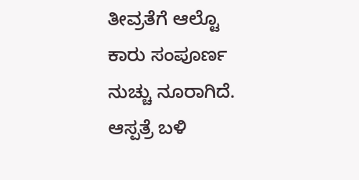ತೀವ್ರತೆಗೆ ಆಲ್ಟೊ ಕಾರು ಸಂಪೂರ್ಣ ನುಚ್ಚು ನೂರಾಗಿದೆ. ಆಸ್ಪತ್ರೆ ಬಳಿ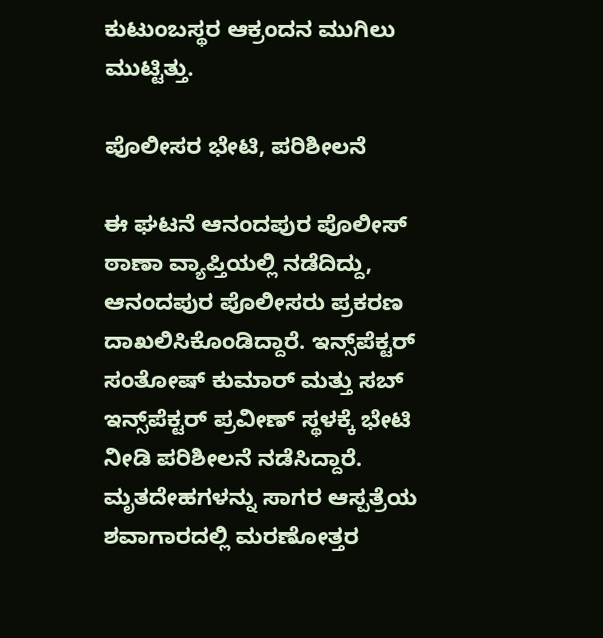ಕುಟುಂಬಸ್ಥರ ಆಕ್ರಂದನ ಮುಗಿಲು ಮುಟ್ಟಿತ್ತು.

ಪೊಲೀಸರ ಭೇಟಿ, ಪರಿಶೀಲನೆ

ಈ ಘಟನೆ ಆನಂದಪುರ ಪೊಲೀಸ್ ಠಾಣಾ ವ್ಯಾಪ್ತಿಯಲ್ಲಿ ನಡೆದಿದ್ದು, ಆನಂದಪುರ ಪೊಲೀಸರು ಪ್ರಕರಣ ದಾಖಲಿಸಿಕೊಂಡಿದ್ದಾರೆ. ಇನ್ಸ್‌ಪೆಕ್ಟರ್ ಸಂತೋಷ್ ಕುಮಾರ್ ಮತ್ತು ಸಬ್ ಇನ್ಸ್‌ಪೆಕ್ಟರ್ ಪ್ರವೀಣ್ ಸ್ಥಳಕ್ಕೆ ಭೇಟಿ ನೀಡಿ ಪರಿಶೀಲನೆ ನಡೆಸಿದ್ದಾರೆ. ಮೃತದೇಹಗಳನ್ನು ಸಾಗರ ಆಸ್ಪತ್ರೆಯ ಶವಾಗಾರದಲ್ಲಿ ಮರಣೋತ್ತರ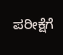ಪರೀಕ್ಷೆಗೆ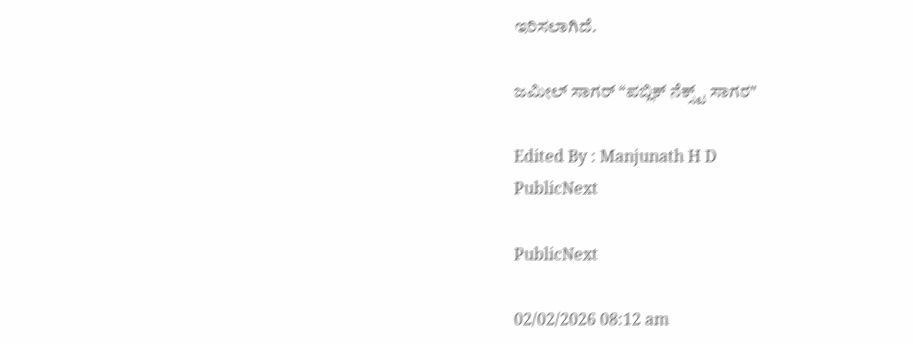ಇರಿಸಲಾಗಿದೆ.

ಜಮೀಲ್ ಸಾಗರ್ “ಪಬ್ಲಿಕ್ ನೆಕ್ಸ್ಟ್ ಸಾಗರ"

Edited By : Manjunath H D
PublicNext

PublicNext

02/02/2026 08:12 am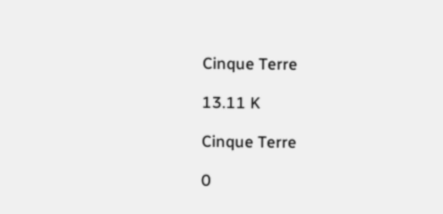Cinque Terre

13.11 K

Cinque Terre

0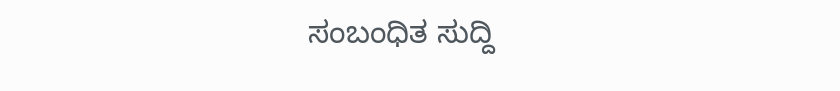ಸಂಬಂಧಿತ ಸುದ್ದಿ